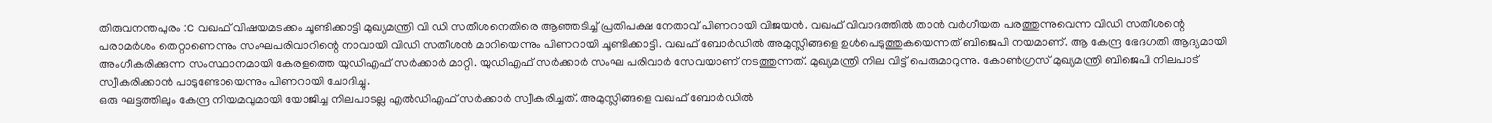തിരുവനന്തപുരം :c വഖഫ് വിഷയമടക്കം ചൂണ്ടിക്കാട്ടി മുഖ്യമന്ത്രി വി ഡി സതീശനെതിരെ ആഞ്ഞടിച്ച് പ്രതിപക്ഷ നേതാവ് പിണറായി വിജയൻ. വഖഫ് വിവാദത്തിൽ താൻ വർഗീയത പരത്തുന്നുവെന്ന വിഡി സതീശന്റെ പരാമർശം തെറ്റാണെന്നും സംഘപരിവാറിന്റെ നാവായി വിഡി സതീശൻ മാറിയെന്നും പിണറായി ചൂണ്ടിക്കാട്ടി. വഖഫ് ബോർഡിൽ അമുസ്ലിങ്ങളെ ഉൾപെടുത്തുകയെന്നത് ബിജെപി നയമാണ്. ആ കേന്ദ്ര ഭേദഗതി ആദ്യമായി അംഗീകരിക്കുന്ന സംസ്ഥാനമായി കേരളത്തെ യുഡിഎഫ് സർക്കാർ മാറ്റി. യുഡിഎഫ് സർക്കാർ സംഘ പരിവാർ സേവയാണ് നടത്തുന്നത്. മുഖ്യമന്ത്രി നില വിട്ട് പെരുമാറുന്നു. കോൺഗ്രസ് മുഖ്യമന്ത്രി ബിജെപി നിലപാട് സ്വീകരിക്കാൻ പാടുണ്ടോയെന്നും പിണറായി ചോദിച്ചു.
ഒരു ഘട്ടത്തിലും കേന്ദ്ര നിയമവുമായി യോജിച്ച നിലപാടല്ല എൽഡിഎഫ് സർക്കാർ സ്വീകരിച്ചത്. അമുസ്ലിങ്ങളെ വഖഫ് ബോർഡിൽ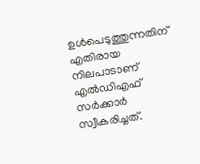ഉൾപെടുത്തുന്നതിന് എതിരായ നിലപാടാണ് എൽഡിഎഫ് സർക്കാർ സ്വീകരിച്ചത്.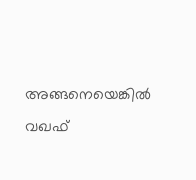അങ്ങനെയെങ്കിൽ വഖഫ്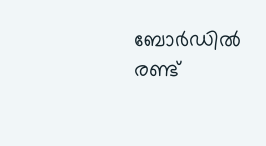ബോർഡിൽ രണ്ട്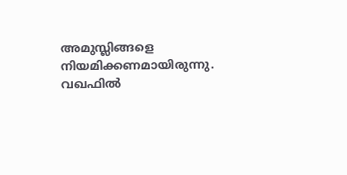അമുസ്ലിങ്ങളെ നിയമിക്കണമായിരുന്നു. വഖഫിൽ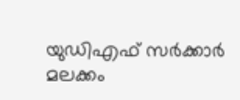യുഡിഎഫ് സർക്കാർ മലക്കം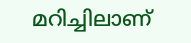മറിച്ചിലാണ്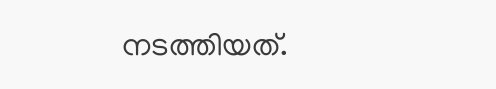നടത്തിയത്.